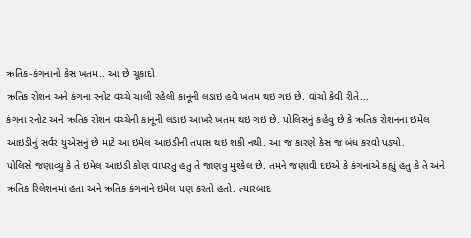ઋતિક-કંગનાનો કેસ ખતમ.. આ છે ચૂકાદો
ઋતિક રોશન અને કંગના રનોટ વચ્ચે ચાલી રહેલી કાનૂની લડાઇ હવે ખતમ થઇ ગઇ છે. વાંચો કેવી રીતે...
કંગના રનોટ અને ઋતિક રોશન વચ્ચેની કાનૂની લડાઇ આખરે ખતમ થઇ ગઇ છે. પોલિસનું કહેવુ છે કે ઋતિક રોશનના ઇમેલ આઇડીનું સર્વર યુએસનું છે માટે આ ઇમેલ આઇડીની તપાસ થઇ શકી નથી. આ જ કારણે કેસ જ બંધ કરવો પડ્યો.
પોલિસે જણાવ્યુ કે તે ઇમેલ આઇડી કોણ વાપરતુ હતુ તે જાણવુ મુશ્કેલ છે. તમને જણાવી દઇએ કે કંગનાએ કહ્યું હતુ કે તે અને ઋતિક રિલેશનમાં હતા અને ઋતિક કંગનાને ઇમેલ પણ કરતો હતો. ત્યારબાદ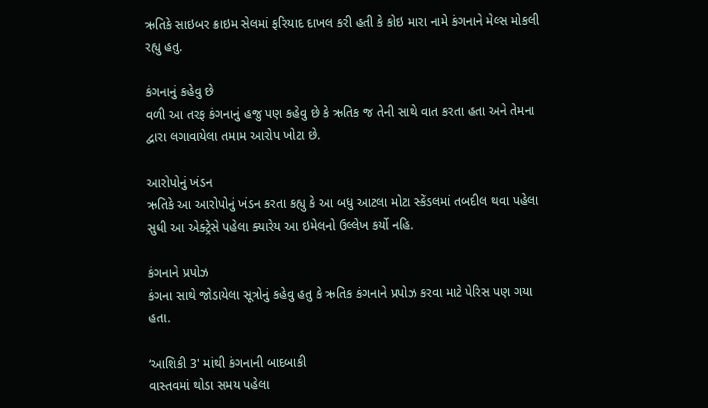ઋતિકે સાઇબર ક્રાઇમ સેલમાં ફરિયાદ દાખલ કરી હતી કે કોઇ મારા નામે કંગનાને મેલ્સ મોકલી રહ્યુ હતુ.

કંગનાનું કહેવુ છે
વળી આ તરફ કંગનાનું હજુ પણ કહેવુ છે કે ઋતિક જ તેની સાથે વાત કરતા હતા અને તેમના દ્વારા લગાવાયેલા તમામ આરોપ ખોટા છે.

આરોપોનું ખંડન
ઋતિકે આ આરોપોનું ખંડન કરતા કહ્યુ કે આ બધુ આટલા મોટા સ્કેંડલમાં તબદીલ થવા પહેલા સુધી આ એક્ટ્રેસે પહેલા ક્યારેય આ ઇમેલનો ઉલ્લેખ કર્યો નહિ.

કંગનાને પ્રપોઝ
કંગના સાથે જોડાયેલા સૂત્રોનું કહેવુ હતુ કે ઋતિક કંગનાને પ્રપોઝ કરવા માટે પેરિસ પણ ગયા હતા.

‘આશિકી 3' માંથી કંગનાની બાદબાકી
વાસ્તવમાં થોડા સમય પહેલા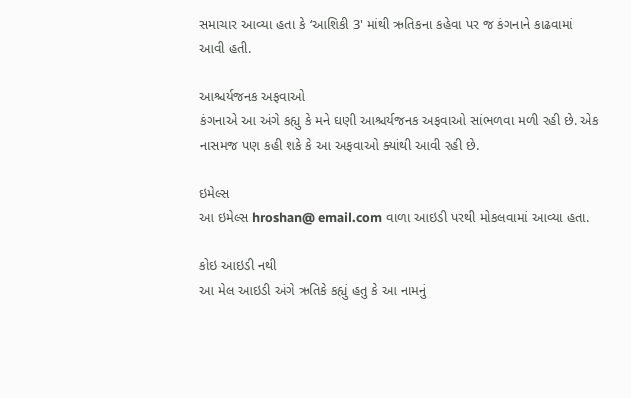સમાચાર આવ્યા હતા કે ‘આશિકી 3' માંથી ઋતિકના કહેવા પર જ કંગનાને કાઢવામાં આવી હતી.

આશ્ચર્યજનક અફવાઓ
કંગનાએ આ અંગે કહ્યુ કે મને ઘણી આશ્ચર્યજનક અફવાઓ સાંભળવા મળી રહી છે. એક નાસમજ પણ કહી શકે કે આ અફવાઓ ક્યાંથી આવી રહી છે.

ઇમેલ્સ
આ ઇમેલ્સ hroshan@ email.com વાળા આઇડી પરથી મોકલવામાં આવ્યા હતા.

કોઇ આઇડી નથી
આ મેલ આઇડી અંગે ઋતિકે કહ્યું હતુ કે આ નામનું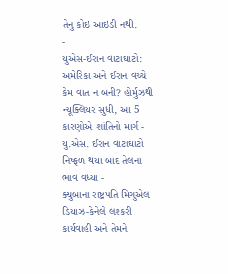તેનુ કોઇ આઇડી નથી.
-
યુએસ-ઈરાન વાટાઘાટો: અમેરિકા અને ઈરાન વચ્ચે કેમ વાત ન બની? હોર્મુઝથી ન્યૂક્લિયર સુધી, આ 5 કારણોએ શાંતિનો માર્ગ -
યુ.એસ. ઈરાન વાટાઘાટો નિષ્ફળ થયા બાદ તેલના ભાવ વધ્યા -
ક્યુબાના રાષ્ટ્રપતિ મિગુએલ ડિયાઝ-કેનેલે લશ્કરી કાર્યવાહી અને તેમને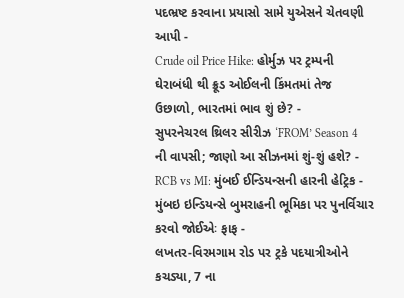પદભ્રષ્ટ કરવાના પ્રયાસો સામે યુએસને ચેતવણી આપી -
Crude oil Price Hike: હોર્મુઝ પર ટ્રમ્પની ઘેરાબંધી થી ક્રૂડ ઓઈલની કિંમતમાં તેજ ઉછાળો, ભારતમાં ભાવ શું છે? -
સુપરનેચરલ થ્રિલર સીરીઝ ‘FROM’ Season 4 ની વાપસી; જાણો આ સીઝનમાં શું-શું હશે? -
RCB vs MI: મુંબઈ ઈન્ડિયન્સની હારની હેટ્રિક -
મુંબઇ ઇન્ડિયન્સે બુમરાહની ભૂમિકા પર પુનર્વિચાર કરવો જોઈએઃ ફાફ -
લખતર-વિરમગામ રોડ પર ટ્રકે પદયાત્રીઓને કચડ્યા, 7 ના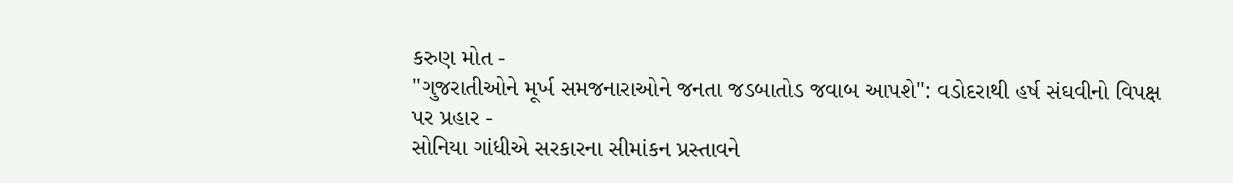કરુણ મોત -
"ગુજરાતીઓને મૂર્ખ સમજનારાઓને જનતા જડબાતોડ જવાબ આપશે": વડોદરાથી હર્ષ સંઘવીનો વિપક્ષ પર પ્રહાર -
સોનિયા ગાંધીએ સરકારના સીમાંકન પ્રસ્તાવને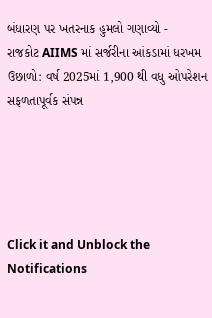બંધારણ પર ખતરનાક હુમલો ગણાવ્યો -
રાજકોટ AIIMS માં સર્જરીના આંકડામાં ધરખમ ઉછાળો: વર્ષ 2025માં 1,900 થી વધુ ઓપરેશન સફળતાપૂર્વક સંપન્ન





Click it and Unblock the Notifications